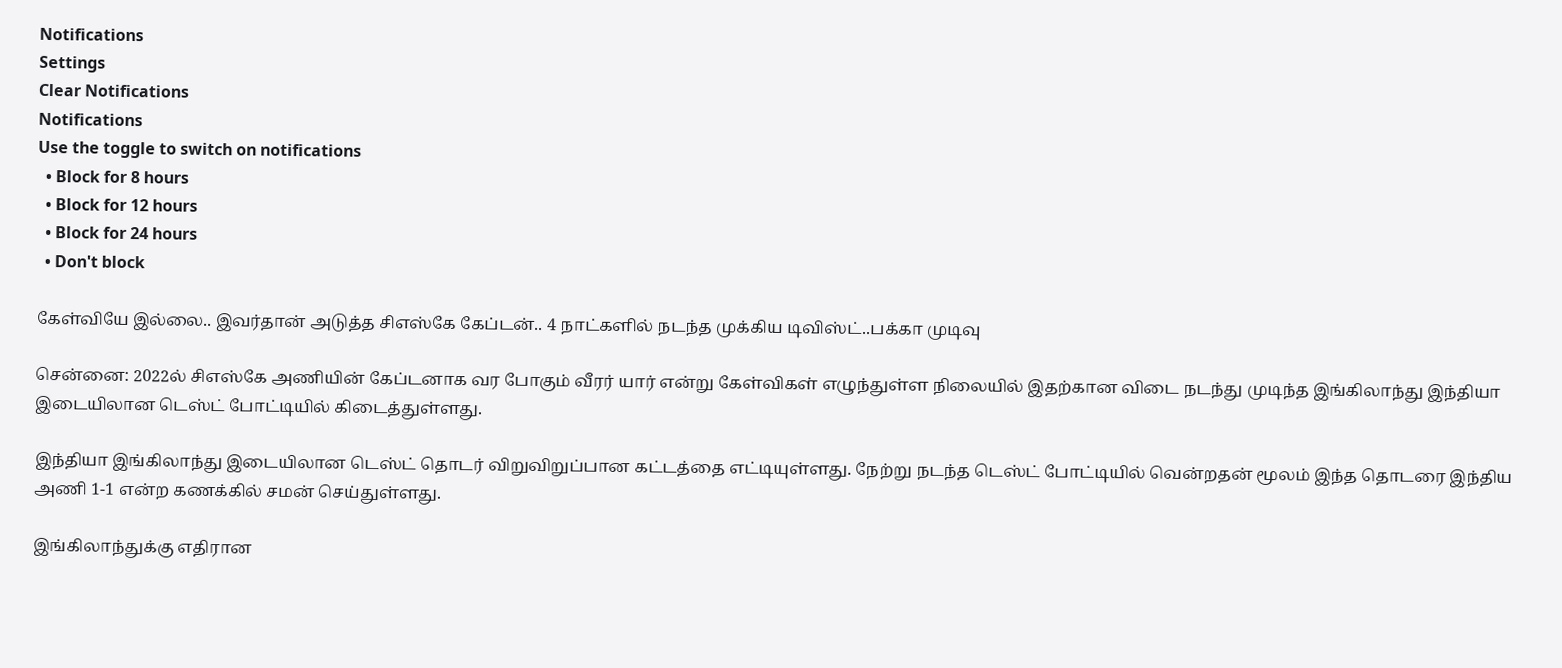Notifications
Settings
Clear Notifications
Notifications
Use the toggle to switch on notifications
  • Block for 8 hours
  • Block for 12 hours
  • Block for 24 hours
  • Don't block

கேள்வியே இல்லை.. இவர்தான் அடுத்த சிஎஸ்கே கேப்டன்.. 4 நாட்களில் நடந்த முக்கிய டிவிஸ்ட்..பக்கா முடிவு

சென்னை: 2022ல் சிஎஸ்கே அணியின் கேப்டனாக வர போகும் வீரர் யார் என்று கேள்விகள் எழுந்துள்ள நிலையில் இதற்கான விடை நடந்து முடிந்த இங்கிலாந்து இந்தியா இடையிலான டெஸ்ட் போட்டியில் கிடைத்துள்ளது.

இந்தியா இங்கிலாந்து இடையிலான டெஸ்ட் தொடர் விறுவிறுப்பான கட்டத்தை எட்டியுள்ளது. நேற்று நடந்த டெஸ்ட் போட்டியில் வென்றதன் மூலம் இந்த தொடரை இந்திய அணி 1-1 என்ற கணக்கில் சமன் செய்துள்ளது.

இங்கிலாந்துக்கு எதிரான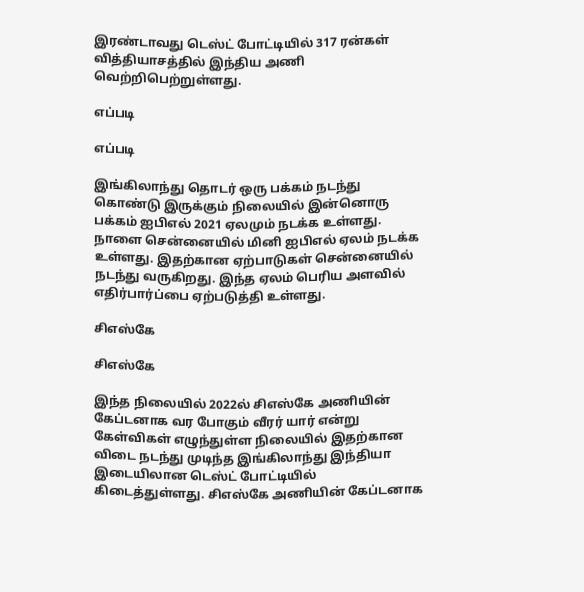இரண்டாவது டெஸ்ட் போட்டியில் 317 ரன்கள் வித்தியாசத்தில் இந்திய அணி வெற்றிபெற்றுள்ளது.

எப்படி

எப்படி

இங்கிலாந்து தொடர் ஒரு பக்கம் நடந்து கொண்டு இருக்கும் நிலையில் இன்னொரு பக்கம் ஐபிஎல் 2021 ஏலமும் நடக்க உள்ளது. நாளை சென்னையில் மினி ஐபிஎல் ஏலம் நடக்க உள்ளது. இதற்கான ஏற்பாடுகள் சென்னையில் நடந்து வருகிறது. இந்த ஏலம் பெரிய அளவில் எதிர்பார்ப்பை ஏற்படுத்தி உள்ளது.

சிஎஸ்கே

சிஎஸ்கே

இந்த நிலையில் 2022ல் சிஎஸ்கே அணியின் கேப்டனாக வர போகும் வீரர் யார் என்று கேள்விகள் எழுந்துள்ள நிலையில் இதற்கான விடை நடந்து முடிந்த இங்கிலாந்து இந்தியா இடையிலான டெஸ்ட் போட்டியில் கிடைத்துள்ளது. சிஎஸ்கே அணியின் கேப்டனாக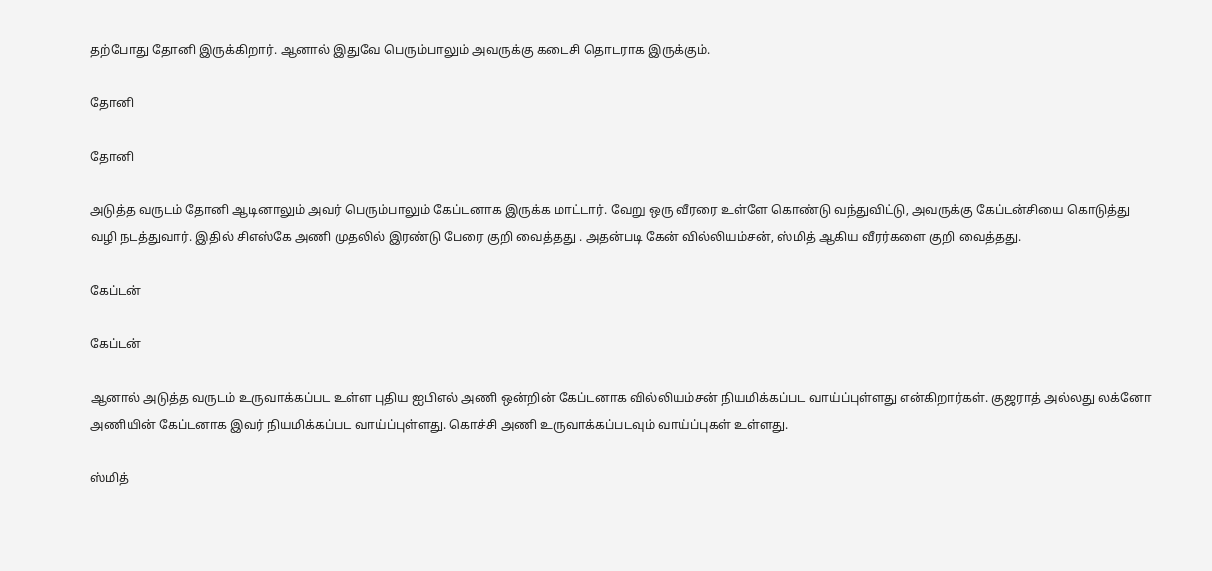தற்போது தோனி இருக்கிறார். ஆனால் இதுவே பெரும்பாலும் அவருக்கு கடைசி தொடராக இருக்கும்.

தோனி

தோனி

அடுத்த வருடம் தோனி ஆடினாலும் அவர் பெரும்பாலும் கேப்டனாக இருக்க மாட்டார். வேறு ஒரு வீரரை உள்ளே கொண்டு வந்துவிட்டு, அவருக்கு கேப்டன்சியை கொடுத்து வழி நடத்துவார். இதில் சிஎஸ்கே அணி முதலில் இரண்டு பேரை குறி வைத்தது . அதன்படி கேன் வில்லியம்சன், ஸ்மித் ஆகிய வீரர்களை குறி வைத்தது.

கேப்டன்

கேப்டன்

ஆனால் அடுத்த வருடம் உருவாக்கப்பட உள்ள புதிய ஐபிஎல் அணி ஒன்றின் கேப்டனாக வில்லியம்சன் நியமிக்கப்பட வாய்ப்புள்ளது என்கிறார்கள். குஜராத் அல்லது லக்னோ அணியின் கேப்டனாக இவர் நியமிக்கப்பட வாய்ப்புள்ளது. கொச்சி அணி உருவாக்கப்படவும் வாய்ப்புகள் உள்ளது.

ஸ்மித்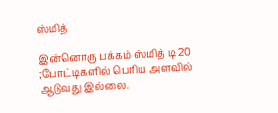ஸ்மித்

இன்னொரு பக்கம் ஸ்மித் டி 20 ;போட்டிகளில் பெரிய அளவில் ஆடுவது இல்லை.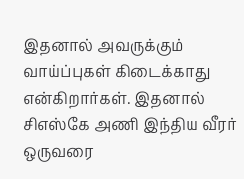இதனால் அவருக்கும் வாய்ப்புகள் கிடைக்காது என்கிறார்கள். இதனால் சிஎஸ்கே அணி இந்திய வீரர் ஒருவரை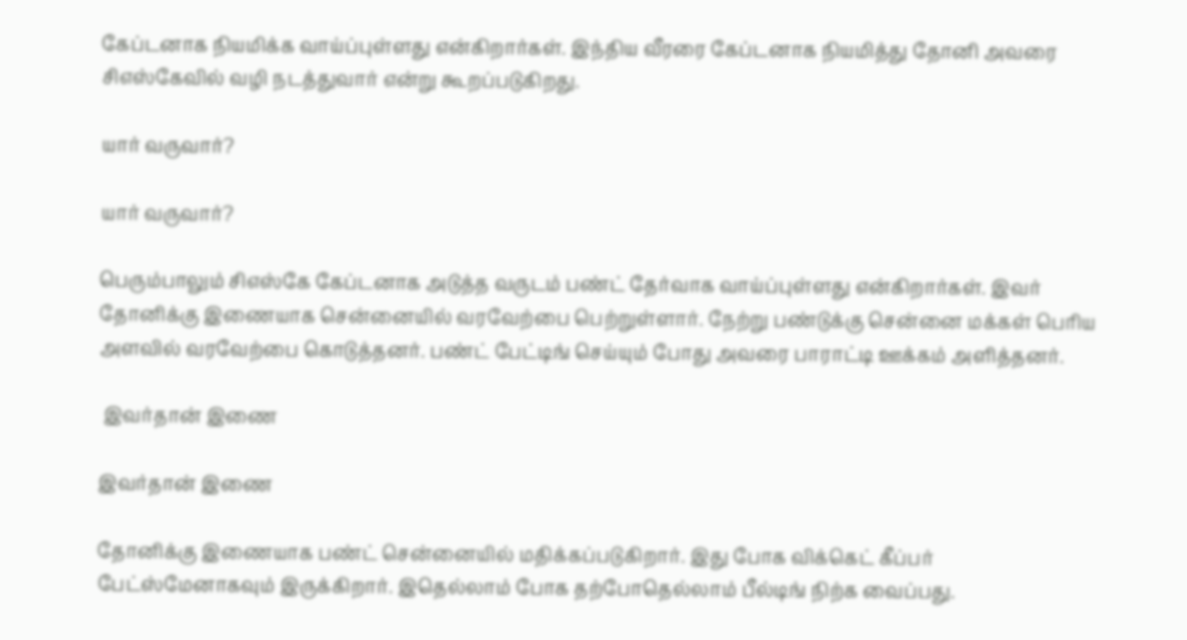கேப்டனாக நியமிக்க வாய்ப்புள்ளது என்கிறார்கள். இந்திய வீரரை கேப்டனாக நியமித்து தோனி அவரை சிஎஸ்கேவில் வழி நடத்துவார் என்று கூறப்படுகிறது.

யார் வருவார்?

யார் வருவார்?

பெரும்பாலும் சிஎஸ்கே கேப்டனாக அடுத்த வருடம் பண்ட் தேர்வாக வாய்ப்புள்ளது என்கிறார்கள். இவர் தோனிக்கு இணையாக சென்னையில் வரவேற்பை பெற்றுள்ளார். நேற்று பண்டுக்கு சென்னை மக்கள் பெரிய அளவில் வரவேற்பை கொடுத்தனர். பண்ட் பேட்டிங் செய்யும் போது அவரை பாராட்டி ஊக்கம் அளித்தனர்.

 இவர்தான் இணை

இவர்தான் இணை

தோனிக்கு இணையாக பண்ட் சென்னையில் மதிக்கப்படுகிறார். இது போக விக்கெட் கீப்பர் பேட்ஸ்மேனாகவும் இருக்கிறார். இதெல்லாம் போக தற்போதெல்லாம் பீல்டிங் நிற்க வைப்பது.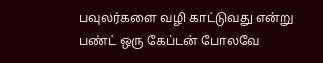பவுலர்களை வழி காட்டுவது என்று பண்ட் ஒரு கேப்டன் போலவே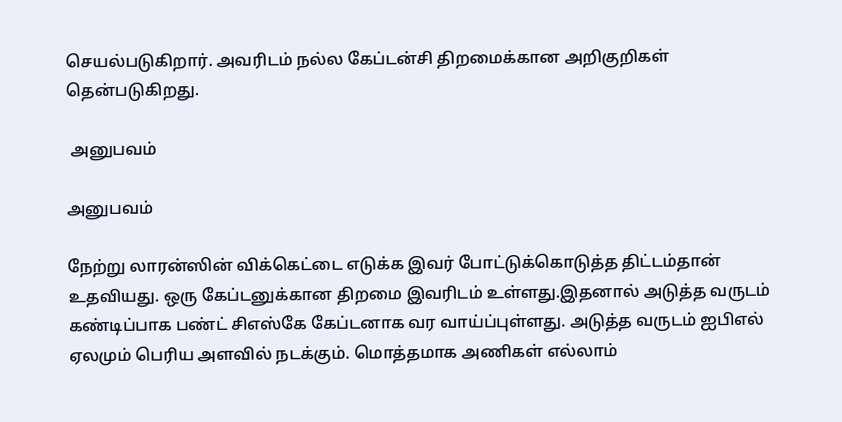செயல்படுகிறார். அவரிடம் நல்ல கேப்டன்சி திறமைக்கான அறிகுறிகள் தென்படுகிறது.

 அனுபவம்

அனுபவம்

நேற்று லாரன்ஸின் விக்கெட்டை எடுக்க இவர் போட்டுக்கொடுத்த திட்டம்தான் உதவியது. ஒரு கேப்டனுக்கான திறமை இவரிடம் உள்ளது.இதனால் அடுத்த வருடம் கண்டிப்பாக பண்ட் சிஎஸ்கே கேப்டனாக வர வாய்ப்புள்ளது. அடுத்த வருடம் ஐபிஎல் ஏலமும் பெரிய அளவில் நடக்கும். மொத்தமாக அணிகள் எல்லாம்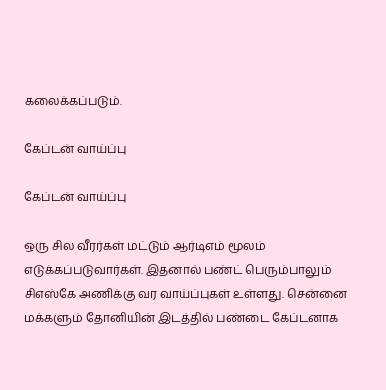கலைக்கப்படும்.

கேப்டன் வாய்ப்பு

கேப்டன் வாய்ப்பு

ஒரு சில வீரர்கள் மட்டும் ஆர்டிஎம் மூலம் எடுக்கப்படுவார்கள். இதனால் பண்ட் பெரும்பாலும் சிஎஸ்கே அணிக்கு வர வாய்ப்புகள் உள்ளது. சென்னை மக்களும் தோனியின் இடத்தில் பண்டை கேப்டனாக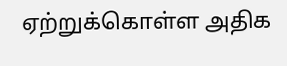ஏற்றுக்கொள்ள அதிக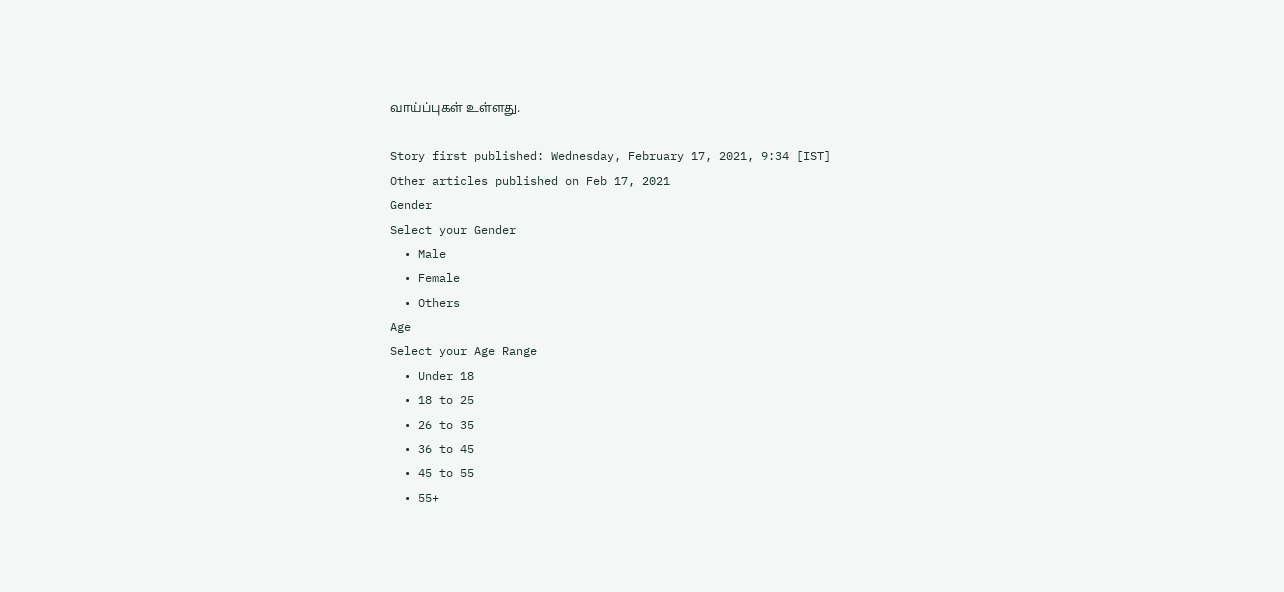வாய்ப்புகள் உள்ளது.

Story first published: Wednesday, February 17, 2021, 9:34 [IST]
Other articles published on Feb 17, 2021
Gender
Select your Gender
  • Male
  • Female
  • Others
Age
Select your Age Range
  • Under 18
  • 18 to 25
  • 26 to 35
  • 36 to 45
  • 45 to 55
  • 55+